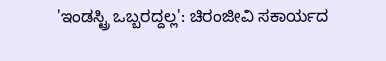'ಇಂಡಸ್ಟ್ರಿ ಒಬ್ಬರದ್ದಲ್ಲ': ಚಿರಂಜೀವಿ ಸಕಾರ್ಯದ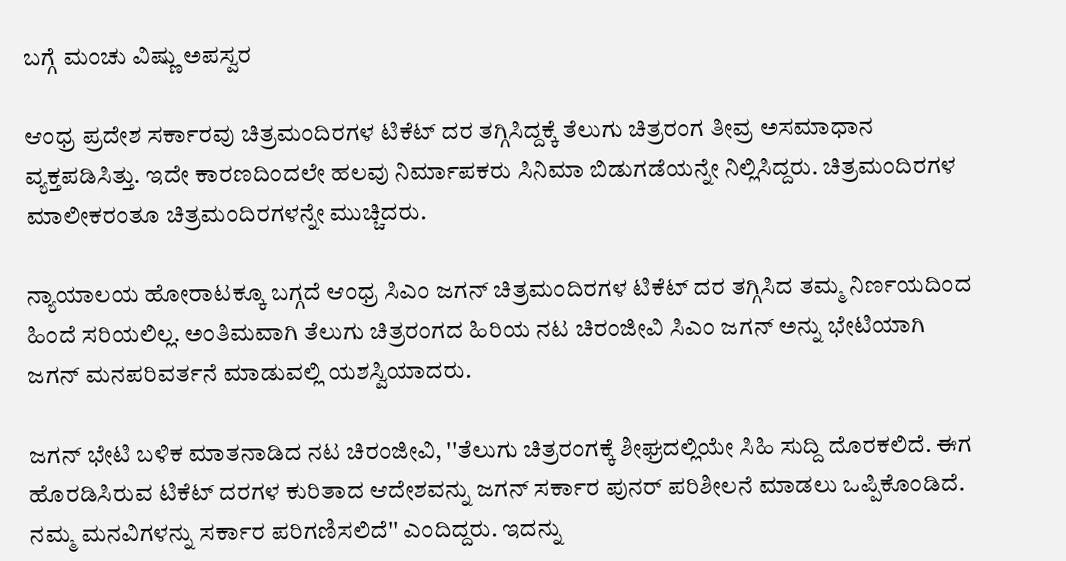ಬಗ್ಗೆ ಮಂಚು ವಿಷ್ಣು ಅಪಸ್ವರ

ಆಂಧ್ರ ಪ್ರದೇಶ ಸರ್ಕಾರವು ಚಿತ್ರಮಂದಿರಗಳ ಟಿಕೆಟ್ ದರ ತಗ್ಗಿಸಿದ್ದಕ್ಕೆ ತೆಲುಗು ಚಿತ್ರರಂಗ ತೀವ್ರ ಅಸಮಾಧಾನ ವ್ಯಕ್ತಪಡಿಸಿತ್ತು. ಇದೇ ಕಾರಣದಿಂದಲೇ ಹಲವು ನಿರ್ಮಾಪಕರು ಸಿನಿಮಾ ಬಿಡುಗಡೆಯನ್ನೇ ನಿಲ್ಲಿಸಿದ್ದರು. ಚಿತ್ರಮಂದಿರಗಳ ಮಾಲೀಕರಂತೂ ಚಿತ್ರಮಂದಿರಗಳನ್ನೇ ಮುಚ್ಚಿದರು.

ನ್ಯಾಯಾಲಯ ಹೋರಾಟಕ್ಕೂ ಬಗ್ಗದೆ ಆಂಧ್ರ ಸಿಎಂ ಜಗನ್ ಚಿತ್ರಮಂದಿರಗಳ ಟಿಕೆಟ್ ದರ ತಗ್ಗಿಸಿದ ತಮ್ಮ ನಿರ್ಣಯದಿಂದ ಹಿಂದೆ ಸರಿಯಲಿಲ್ಲ. ಅಂತಿಮವಾಗಿ ತೆಲುಗು ಚಿತ್ರರಂಗದ ಹಿರಿಯ ನಟ ಚಿರಂಜೀವಿ ಸಿಎಂ ಜಗನ್ ಅನ್ನು ಭೇಟಿಯಾಗಿ ಜಗನ್ ಮನಪರಿವರ್ತನೆ ಮಾಡುವಲ್ಲಿ ಯಶಸ್ವಿಯಾದರು.

ಜಗನ್ ಭೇಟಿ ಬಳಿಕ ಮಾತನಾಡಿದ ನಟ ಚಿರಂಜೀವಿ, ''ತೆಲುಗು ಚಿತ್ರರಂಗಕ್ಕೆ ಶೀಘ್ರದಲ್ಲಿಯೇ ಸಿಹಿ ಸುದ್ದಿ ದೊರಕಲಿದೆ. ಈಗ ಹೊರಡಿಸಿರುವ ಟಿಕೆಟ್ ದರಗಳ ಕುರಿತಾದ ಆದೇಶವನ್ನು ಜಗನ್ ಸರ್ಕಾರ ಪುನರ್‌ ಪರಿಶೀಲನೆ ಮಾಡಲು ಒಪ್ಪಿಕೊಂಡಿದೆ. ನಮ್ಮ ಮನವಿಗಳನ್ನು ಸರ್ಕಾರ ಪರಿಗಣಿಸಲಿದೆ'' ಎಂದಿದ್ದರು. ಇದನ್ನು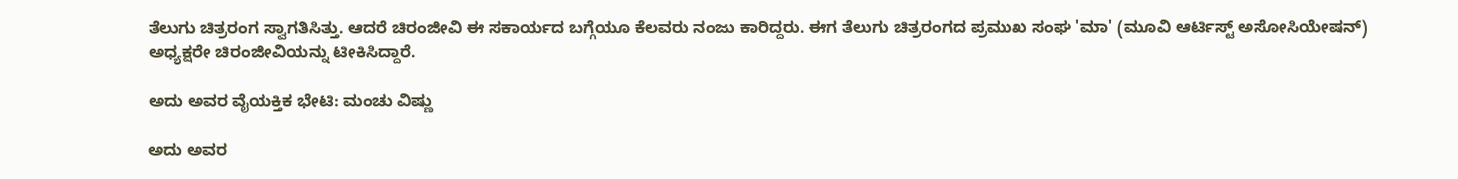ತೆಲುಗು ಚಿತ್ರರಂಗ ಸ್ವಾಗತಿಸಿತ್ತು. ಆದರೆ ಚಿರಂಜೀವಿ ಈ ಸಕಾರ್ಯದ ಬಗ್ಗೆಯೂ ಕೆಲವರು ನಂಜು ಕಾರಿದ್ದರು. ಈಗ ತೆಲುಗು ಚಿತ್ರರಂಗದ ಪ್ರಮುಖ ಸಂಘ 'ಮಾ' (ಮೂವಿ ಆರ್ಟಿಸ್ಟ್ ಅಸೋಸಿಯೇಷನ್) ಅಧ್ಯಕ್ಷರೇ ಚಿರಂಜೀವಿಯನ್ನು ಟೀಕಿಸಿದ್ದಾರೆ.

ಅದು ಅವರ ವೈಯಕ್ತಿಕ ಭೇಟಿ: ಮಂಚು ವಿಷ್ಣು

ಅದು ಅವರ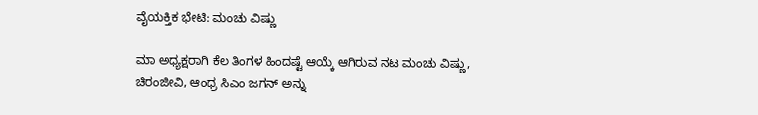ವೈಯಕ್ತಿಕ ಭೇಟಿ: ಮಂಚು ವಿಷ್ಣು

ಮಾ ಅಧ್ಯಕ್ಷರಾಗಿ ಕೆಲ ತಿಂಗಳ ಹಿಂದಷ್ಟೆ ಆಯ್ಕೆ ಆಗಿರುವ ನಟ ಮಂಚು ವಿಷ್ಣು, ಚಿರಂಜೀವಿ, ಆಂಧ್ರ ಸಿಎಂ ಜಗನ್ ಅನ್ನು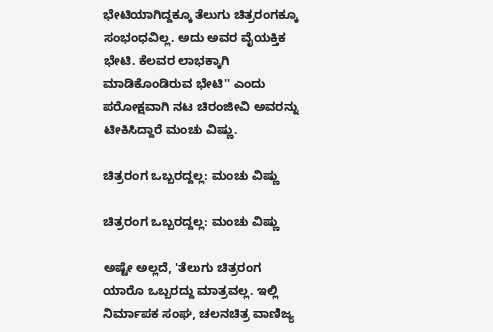ಭೇಟಿಯಾಗಿದ್ದಕ್ಕೂ ತೆಲುಗು ಚಿತ್ರರಂಗಕ್ಕೂ ಸಂಭಂಧವಿಲ್ಲ. ಅದು ಅವರ ವೈಯಕ್ತಿಕ ಭೇಟಿ. ಕೆಲವರ ಲಾಭಕ್ಕಾಗಿ ಮಾಡಿಕೊಂಡಿರುವ ಭೇಟಿ'' ಎಂದು ಪರೋಕ್ಷವಾಗಿ ನಟ ಚಿರಂಜೀವಿ ಅವರನ್ನು ಟೀಕಿಸಿದ್ದಾರೆ ಮಂಚು ವಿಷ್ಣು.

ಚಿತ್ರರಂಗ ಒಬ್ಬರದ್ದಲ್ಲ: ಮಂಚು ವಿಷ್ಣು

ಚಿತ್ರರಂಗ ಒಬ್ಬರದ್ದಲ್ಲ: ಮಂಚು ವಿಷ್ಣು

ಅಷ್ಟೇ ಅಲ್ಲದೆ, 'ತೆಲುಗು ಚಿತ್ರರಂಗ ಯಾರೊ ಒಬ್ಬರದ್ದು ಮಾತ್ರವಲ್ಲ. ಇಲ್ಲಿ ನಿರ್ಮಾಪಕ ಸಂಘ, ಚಲನಚಿತ್ರ ವಾಣಿಜ್ಯ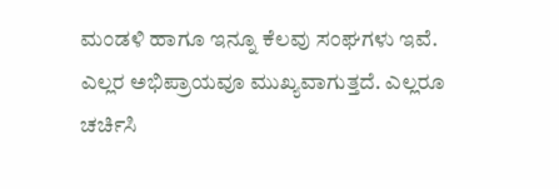ಮಂಡಳಿ ಹಾಗೂ ಇನ್ನೂ ಕೆಲವು ಸಂಘಗಳು ಇವೆ. ಎಲ್ಲರ ಅಭಿಪ್ರಾಯವೂ ಮುಖ್ಯವಾಗುತ್ತದೆ. ಎಲ್ಲರೂ ಚರ್ಚಿಸಿ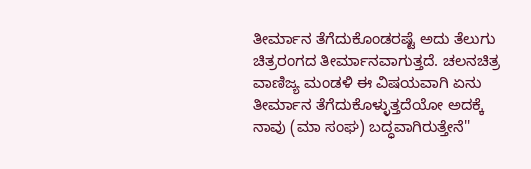ತೀರ್ಮಾನ ತೆಗೆದುಕೊಂಡರಷ್ಟೆ ಅದು ತೆಲುಗು ಚಿತ್ರರಂಗದ ತೀರ್ಮಾನವಾಗುತ್ತದೆ. ಚಲನಚಿತ್ರ ವಾಣಿಜ್ಯ ಮಂಡಳಿ ಈ ವಿಷಯವಾಗಿ ಏನು ತೀರ್ಮಾನ ತೆಗೆದುಕೊಳ್ಳುತ್ತದೆಯೋ ಅದಕ್ಕೆ ನಾವು (ಮಾ ಸಂಘ) ಬದ್ಧವಾಗಿರುತ್ತೇನೆ''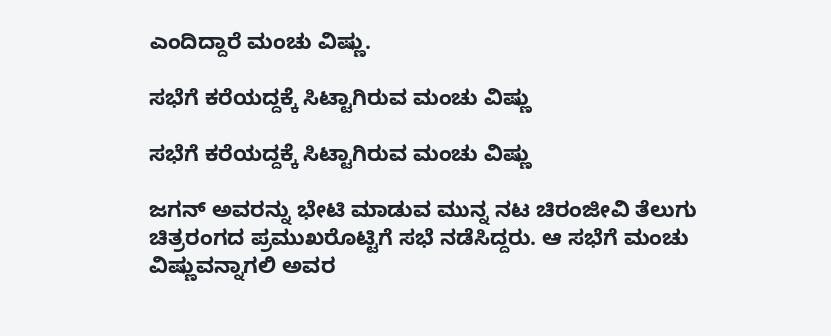ಎಂದಿದ್ದಾರೆ ಮಂಚು ವಿಷ್ಣು.

ಸಭೆಗೆ ಕರೆಯದ್ದಕ್ಕೆ ಸಿಟ್ಟಾಗಿರುವ ಮಂಚು ವಿಷ್ಣು

ಸಭೆಗೆ ಕರೆಯದ್ದಕ್ಕೆ ಸಿಟ್ಟಾಗಿರುವ ಮಂಚು ವಿಷ್ಣು

ಜಗನ್ ಅವರನ್ನು ಭೇಟಿ ಮಾಡುವ ಮುನ್ನ ನಟ ಚಿರಂಜೀವಿ ತೆಲುಗು ಚಿತ್ರರಂಗದ ಪ್ರಮುಖರೊಟ್ಟಿಗೆ ಸಭೆ ನಡೆಸಿದ್ದರು. ಆ ಸಭೆಗೆ ಮಂಚು ವಿಷ್ಣುವನ್ನಾಗಲಿ ಅವರ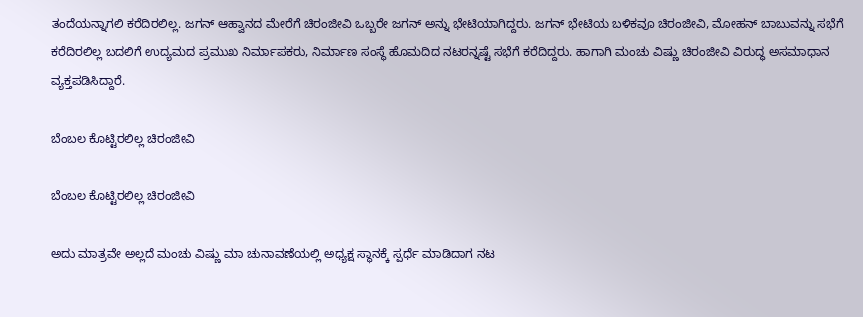ತಂದೆಯನ್ನಾಗಲಿ ಕರೆದಿರಲಿಲ್ಲ. ಜಗನ್ ಆಹ್ವಾನದ ಮೇರೆಗೆ ಚಿರಂಜೀವಿ ಒಬ್ಬರೇ ಜಗನ್ ಅನ್ನು ಭೇಟಿಯಾಗಿದ್ದರು. ಜಗನ್ ಭೇಟಿಯ ಬಳಿಕವೂ ಚಿರಂಜೀವಿ, ಮೋಹನ್ ಬಾಬುವನ್ನು ಸಭೆಗೆ ಕರೆದಿರಲಿಲ್ಲ ಬದಲಿಗೆ ಉದ್ಯಮದ ಪ್ರಮುಖ ನಿರ್ಮಾಪಕರು, ನಿರ್ಮಾಣ ಸಂಸ್ಥೆ ಹೊಮದಿದ ನಟರನ್ನಷ್ಟೆ ಸಭೆಗೆ ಕರೆದಿದ್ದರು. ಹಾಗಾಗಿ ಮಂಚು ವಿಷ್ಣು ಚಿರಂಜೀವಿ ವಿರುದ್ಧ ಅಸಮಾಧಾನ ವ್ಯಕ್ತಪಡಿಸಿದ್ದಾರೆ.

ಬೆಂಬಲ ಕೊಟ್ಟಿರಲಿಲ್ಲ ಚಿರಂಜೀವಿ

ಬೆಂಬಲ ಕೊಟ್ಟಿರಲಿಲ್ಲ ಚಿರಂಜೀವಿ

ಅದು ಮಾತ್ರವೇ ಅಲ್ಲದೆ ಮಂಚು ವಿಷ್ಣು ಮಾ ಚುನಾವಣೆಯಲ್ಲಿ ಅಧ್ಯಕ್ಷ ಸ್ಥಾನಕ್ಕೆ ಸ್ಪರ್ಧೆ ಮಾಡಿದಾಗ ನಟ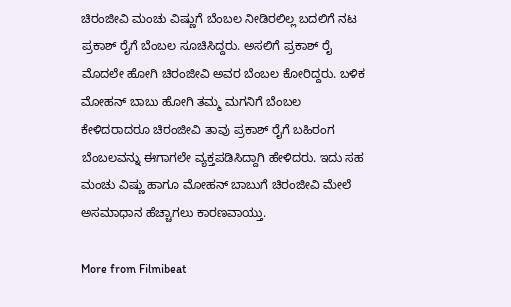ಚಿರಂಜೀವಿ ಮಂಚು ವಿಷ್ಣುಗೆ ಬೆಂಬಲ ನೀಡಿರಲಿಲ್ಲ ಬದಲಿಗೆ ನಟ ಪ್ರಕಾಶ್ ರೈಗೆ ಬೆಂಬಲ ಸೂಚಿಸಿದ್ದರು. ಅಸಲಿಗೆ ಪ್ರಕಾಶ್ ರೈ ಮೊದಲೇ ಹೋಗಿ ಚಿರಂಜೀವಿ ಅವರ ಬೆಂಬಲ ಕೋರಿದ್ದರು. ಬಳಿಕ ಮೋಹನ್‌ ಬಾಬು ಹೋಗಿ ತಮ್ಮ ಮಗನಿಗೆ ಬೆಂಬಲ ಕೇಳಿದರಾದರೂ ಚಿರಂಜೀವಿ ತಾವು ಪ್ರಕಾಶ್ ರೈಗೆ ಬಹಿರಂಗ ಬೆಂಬಲವನ್ನು ಈಗಾಗಲೇ ವ್ಯಕ್ತಪಡಿಸಿದ್ದಾಗಿ ಹೇಳಿದರು. ಇದು ಸಹ ಮಂಚು ವಿಷ್ಣು ಹಾಗೂ ಮೋಹನ್ ಬಾಬುಗೆ ಚಿರಂಜೀವಿ ಮೇಲೆ ಅಸಮಾಧಾನ ಹೆಚ್ಚಾಗಲು ಕಾರಣವಾಯ್ತು.

More from Filmibeat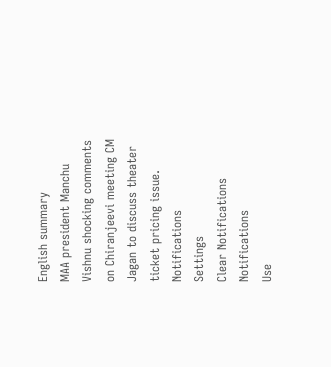English summary
MAA president Manchu Vishnu shocking comments on Chiranjeevi meeting CM Jagan to discuss theater ticket pricing issue.
Notifications
Settings
Clear Notifications
Notifications
Use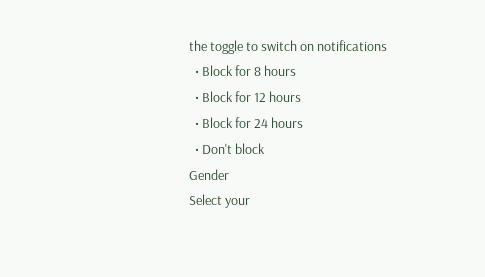the toggle to switch on notifications
  • Block for 8 hours
  • Block for 12 hours
  • Block for 24 hours
  • Don't block
Gender
Select your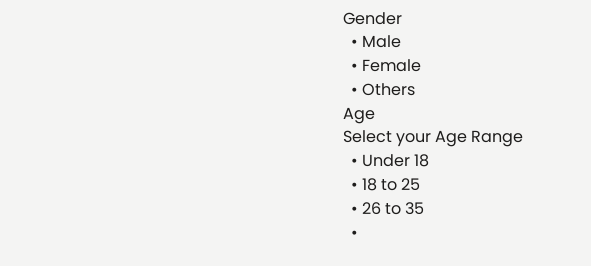Gender
  • Male
  • Female
  • Others
Age
Select your Age Range
  • Under 18
  • 18 to 25
  • 26 to 35
  •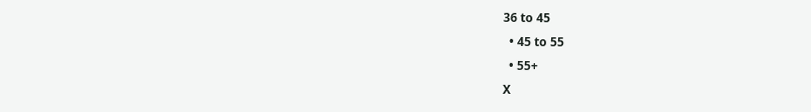36 to 45
  • 45 to 55
  • 55+
X